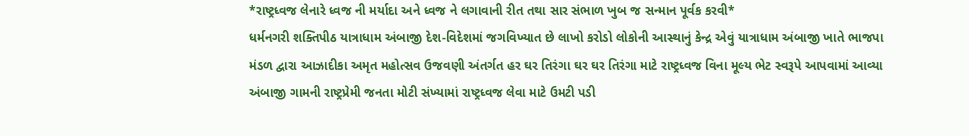*રાષ્ટ્રધ્વજ લેનારે ધ્વજ ની મર્યાદા અને ધ્વજ ને લગાવાની રીત તથા સાર સંભાળ ખુબ જ સન્માન પૂર્વક કરવી*
ધર્મનગરી શક્તિપીઠ યાત્રાધામ અંબાજી દેશ-વિદેશમાં જગવિખ્યાત છે લાખો કરોડો લોકોની આસ્થાનું કેન્દ્ર એવું યાત્રાધામ અંબાજી ખાતે ભાજપા મંડળ દ્વારા આઝાદીકા અમૃત મહોત્સવ ઉજવણી અંતર્ગત હર ઘર તિરંગા ઘર ઘર તિરંગા માટે રાષ્ટ્રધ્વજ વિના મૂલ્ય ભેટ સ્વરૂપે આપવામાં આવ્યા અંબાજી ગામની રાષ્ટ્રપ્રેમી જનતા મોટી સંખ્યામાં રાષ્ટ્રધ્વજ લેવા માટે ઉમટી પડી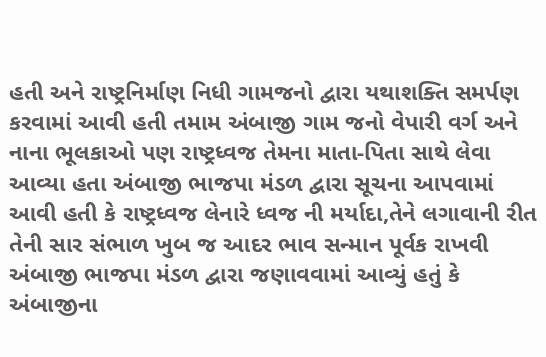હતી અને રાષ્ટ્રનિર્માણ નિધી ગામજનો દ્વારા યથાશક્તિ સમર્પણ કરવામાં આવી હતી તમામ અંબાજી ગામ જનો વેપારી વર્ગ અને નાના ભૂલકાઓ પણ રાષ્ટ્રધ્વજ તેમના માતા-પિતા સાથે લેવા આવ્યા હતા અંબાજી ભાજપા મંડળ દ્વારા સૂચના આપવામાં આવી હતી કે રાષ્ટ્રધ્વજ લેનારે ધ્વજ ની મર્યાદા,તેને લગાવાની રીત તેની સાર સંભાળ ખુબ જ આદર ભાવ સન્માન પૂર્વક રાખવી અંબાજી ભાજપા મંડળ દ્વારા જણાવવામાં આવ્યું હતું કે અંબાજીના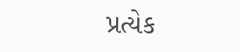પ્રત્યેક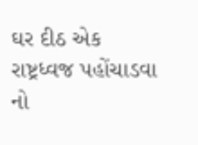ઘર દીઠ એક રાષ્ટ્રધ્વજ પહોંચાડવા નો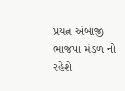પ્રયત્ન અંબાજી ભાજપા મંડળ નો રહેશે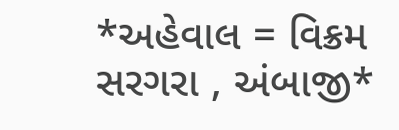*અહેવાલ = વિક્રમ સરગરા , અંબાજી*